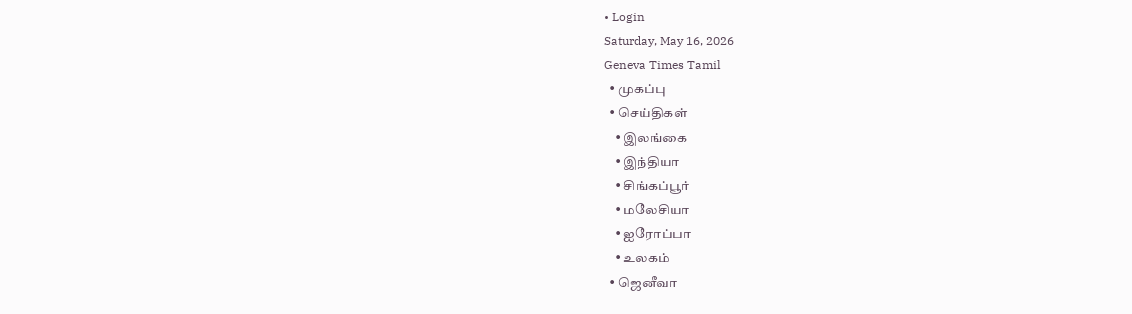• Login
Saturday, May 16, 2026
Geneva Times Tamil
  • முகப்பு
  • செய்திகள்
    • இலங்கை
    • இந்தியா
    • சிங்கப்பூர்
    • மலேசியா
    • ஐரோப்பா
    • உலகம்
  • ஜெனீவா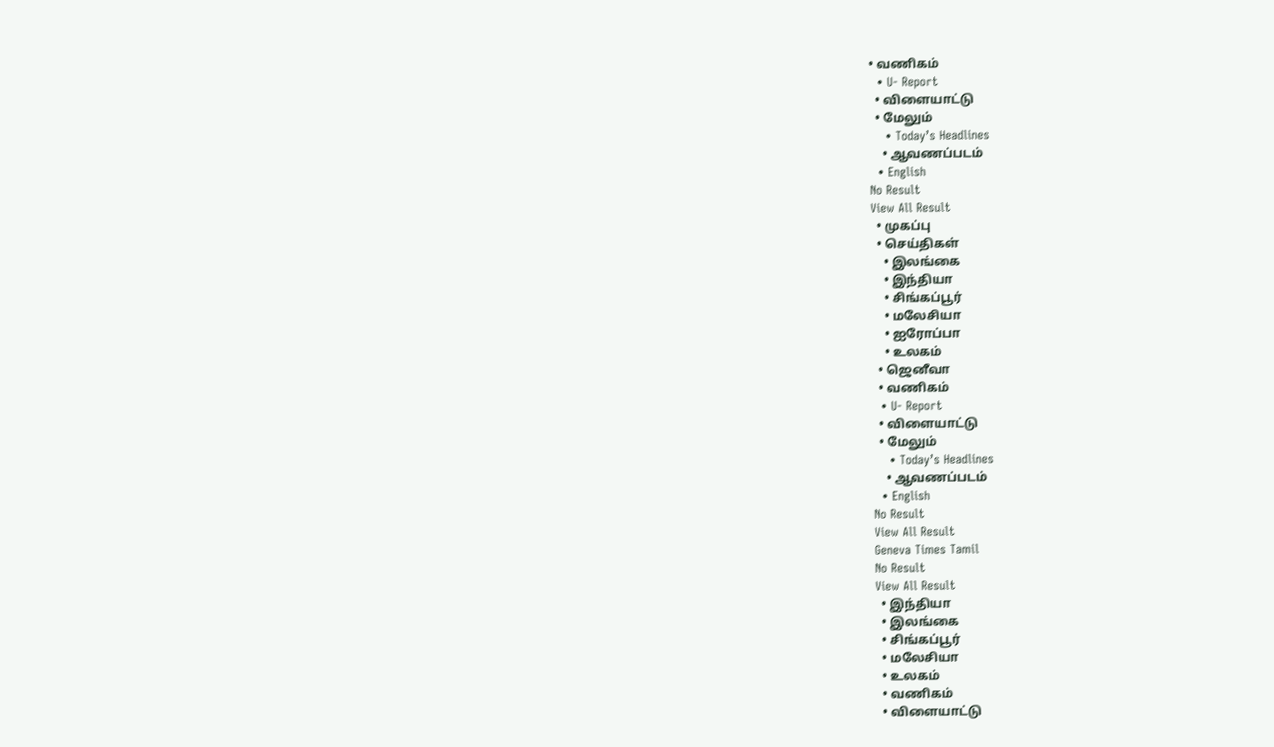• வணிகம்
  • U- Report
  • விளையாட்டு
  • மேலும்
    • Today’s Headlines
    • ஆவணப்படம்
  • English
No Result
View All Result
  • முகப்பு
  • செய்திகள்
    • இலங்கை
    • இந்தியா
    • சிங்கப்பூர்
    • மலேசியா
    • ஐரோப்பா
    • உலகம்
  • ஜெனீவா
  • வணிகம்
  • U- Report
  • விளையாட்டு
  • மேலும்
    • Today’s Headlines
    • ஆவணப்படம்
  • English
No Result
View All Result
Geneva Times Tamil
No Result
View All Result
  • இந்தியா
  • இலங்கை
  • சிங்கப்பூர்
  • மலேசியா
  • உலகம்
  • வணிகம்
  • விளையாட்டு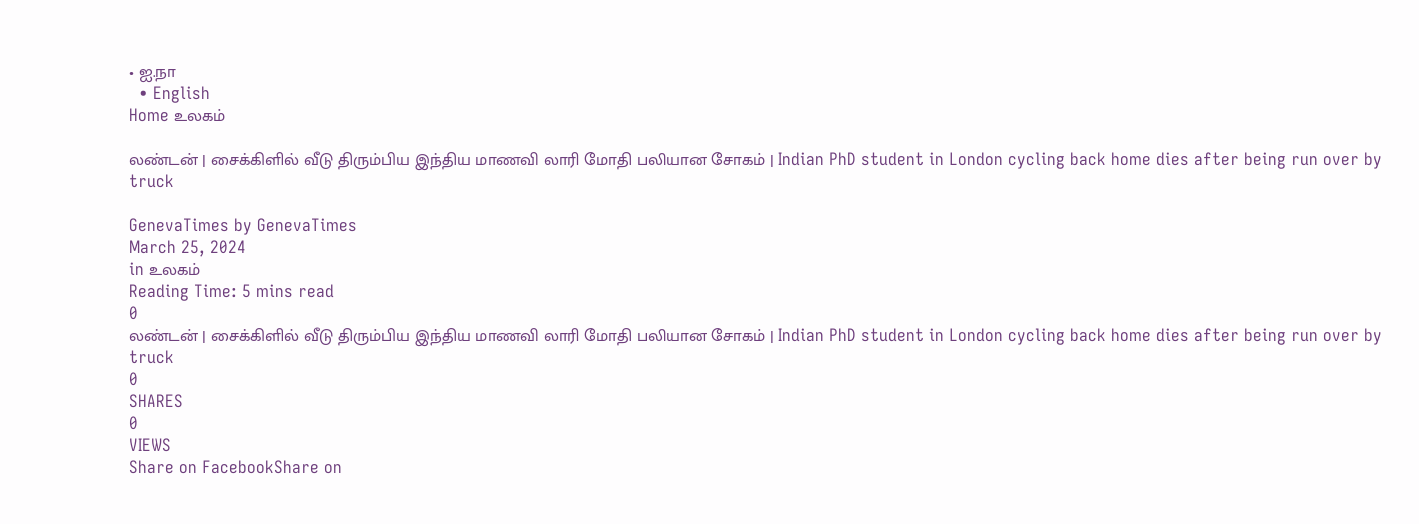• ஐ.நா
  • English
Home உலகம்

லண்டன் | சைக்கிளில் வீடு திரும்பிய இந்திய மாணவி லாரி மோதி பலியான சோகம் | Indian PhD student in London cycling back home dies after being run over by truck

GenevaTimes by GenevaTimes
March 25, 2024
in உலகம்
Reading Time: 5 mins read
0
லண்டன் | சைக்கிளில் வீடு திரும்பிய இந்திய மாணவி லாரி மோதி பலியான சோகம் | Indian PhD student in London cycling back home dies after being run over by truck
0
SHARES
0
VIEWS
Share on FacebookShare on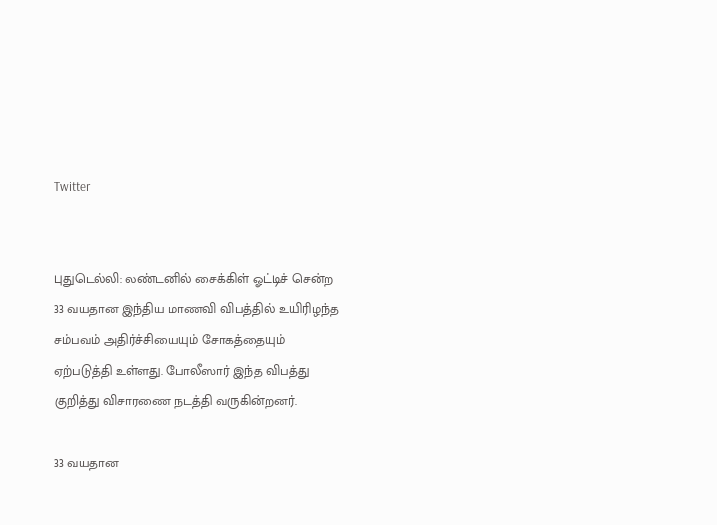Twitter


புதுடெல்லி: லண்டனில் சைக்கிள் ஓட்டிச் சென்ற 33 வயதான இந்திய மாணவி விபத்தில் உயிரிழந்த சம்பவம் அதிர்ச்சியையும் சோகத்தையும் ஏற்படுத்தி உள்ளது. போலீஸார் இந்த விபத்து குறித்து விசாரணை நடத்தி வருகின்றனர்.

33 வயதான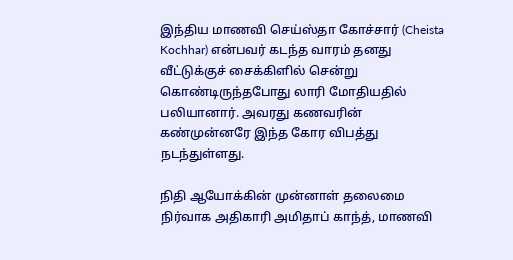இந்திய மாணவி செய்ஸ்தா கோச்சார் (Cheista Kochhar) என்பவர் கடந்த வாரம் தனது வீட்டுக்குச் சைக்கிளில் சென்று கொண்டிருந்தபோது லாரி மோதியதில் பலியானார். அவரது கணவரின் கண்முன்னரே இந்த கோர விபத்து நடந்துள்ளது.

நிதி ஆயோக்கின் முன்னாள் தலைமை நிர்வாக அதிகாரி அமிதாப் காந்த், மாணவி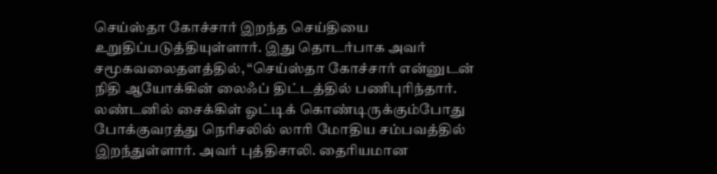செய்ஸ்தா கோச்சார் இறந்த செய்தியை உறுதிப்படுத்தியுள்ளார். இது தொடர்பாக அவர் சமூகவலைதளத்தில், “செய்ஸ்தா கோச்சார் என்னுடன் நிதி ஆயோக்கின் லைஃப் திட்டத்தில் பணிபுரிந்தார். லண்டனில் சைக்கிள் ஓட்டிக் கொண்டிருக்கும்போது போக்குவரத்து நெரிசலில் லாரி மோதிய சம்பவத்தில் இறந்துள்ளார். அவர் புத்திசாலி. தைரியமான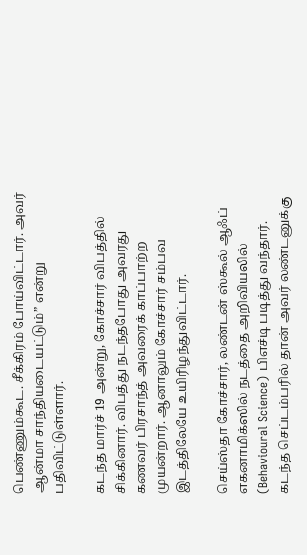பெண்ணும்கூட. சீக்கிரம் போய்விட்டார். அவர் ஆன்மா சாந்தியடையட்டும்” என்று பதிவிட்டுள்ளார்.

கடந்த மார்ச் 19 அன்று, கோச்சார் விபத்தில் சிக்கினார். விபத்து நடந்தபோது அவரது கணவர் பிரசாந்த் அவரைக் காப்பாற்ற முயன்றார். ஆனாலும் கோச்சார் சம்பவ இடத்திலேயே உயிரிழந்துவிட்டார்.

செய்ஸ்தா கோச்சார், லண்டன் ஸ்கூல் ஆஃப் எகனாமிக்ஸில் நடத்தை அறிவியலில் (Behavioural Science) பிஎச்டி படித்து வந்தார். கடந்த செப்டம்பரில் தான் அவர் லண்டனுக்கு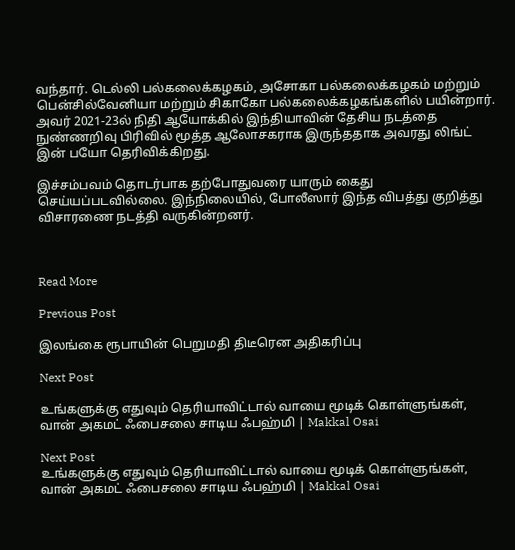வந்தார். டெல்லி பல்கலைக்கழகம், அசோகா பல்கலைக்கழகம் மற்றும் பென்சில்வேனியா மற்றும் சிகாகோ பல்கலைக்கழகங்களில் பயின்றார். அவர் 2021-23ல் நிதி ஆயோக்கில் இந்தியாவின் தேசிய நடத்தை நுண்ணறிவு பிரிவில் மூத்த ஆலோசகராக இருந்ததாக அவரது லிங்ட் இன் பயோ தெரிவிக்கிறது.

இச்சம்பவம் தொடர்பாக தற்போதுவரை யாரும் கைது செய்யப்படவில்லை. இந்நிலையில், போலீஸார் இந்த விபத்து குறித்து விசாரணை நடத்தி வருகின்றனர்.



Read More

Previous Post

இலங்கை ரூபாயின் பெறுமதி திடீரென அதிகரிப்பு

Next Post

உங்களுக்கு எதுவும் தெரியாவிட்டால் வாயை மூடிக் கொள்ளுங்கள், வான் அகமட் ஃபைசலை சாடிய ஃபஹ்மி | Makkal Osai

Next Post
உங்களுக்கு எதுவும் தெரியாவிட்டால் வாயை மூடிக் கொள்ளுங்கள், வான் அகமட் ஃபைசலை சாடிய ஃபஹ்மி | Makkal Osai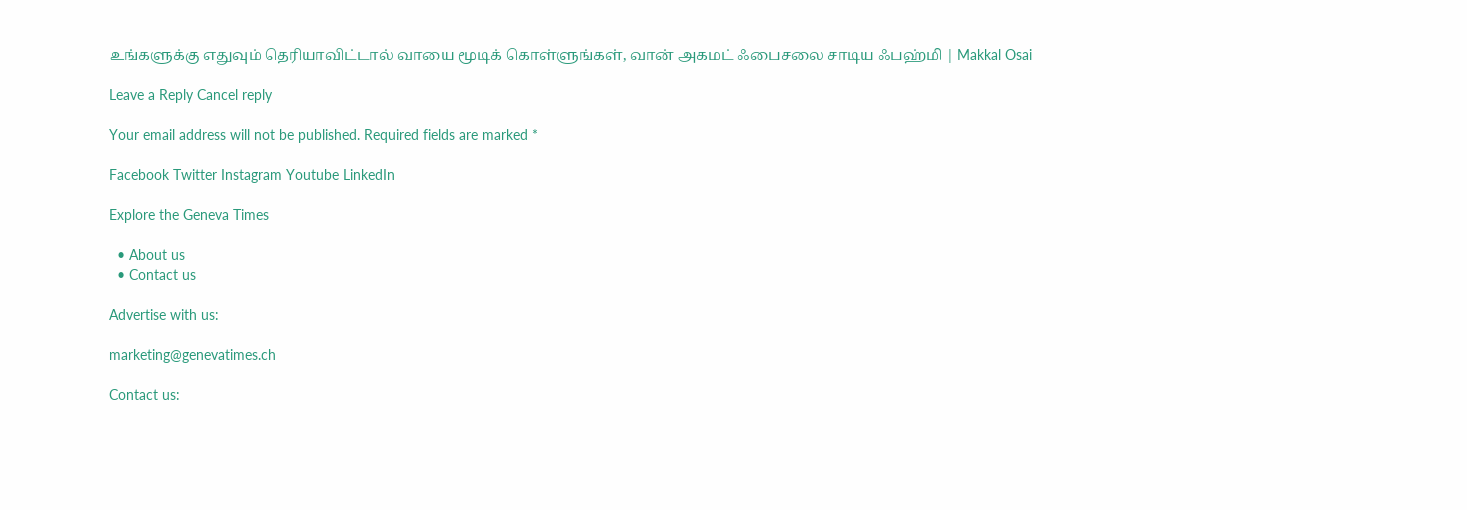உங்களுக்கு எதுவும் தெரியாவிட்டால் வாயை மூடிக் கொள்ளுங்கள், வான் அகமட் ஃபைசலை சாடிய ஃபஹ்மி | Makkal Osai

Leave a Reply Cancel reply

Your email address will not be published. Required fields are marked *

Facebook Twitter Instagram Youtube LinkedIn

Explore the Geneva Times

  • About us
  • Contact us

Advertise with us:

marketing@genevatimes.ch

Contact us: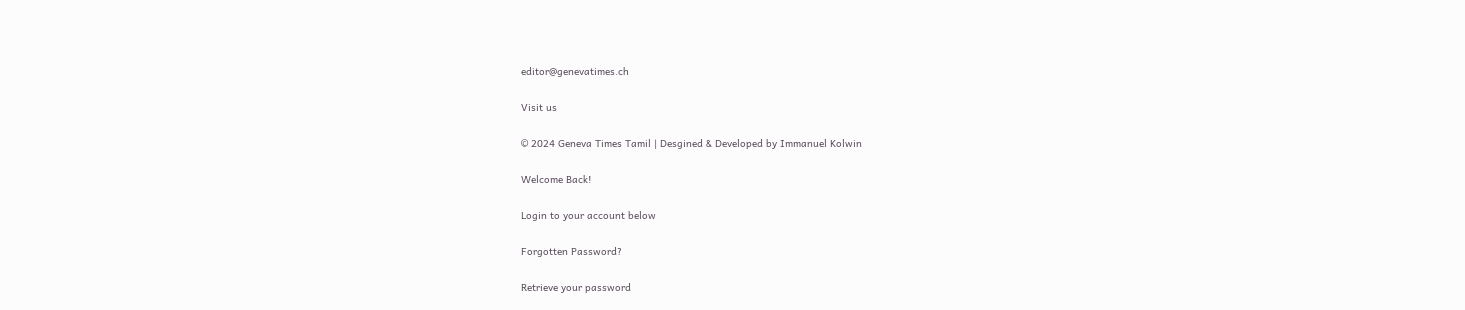editor@genevatimes.ch

Visit us

© 2024 Geneva Times Tamil | Desgined & Developed by Immanuel Kolwin

Welcome Back!

Login to your account below

Forgotten Password?

Retrieve your password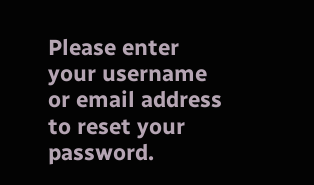Please enter your username or email address to reset your password.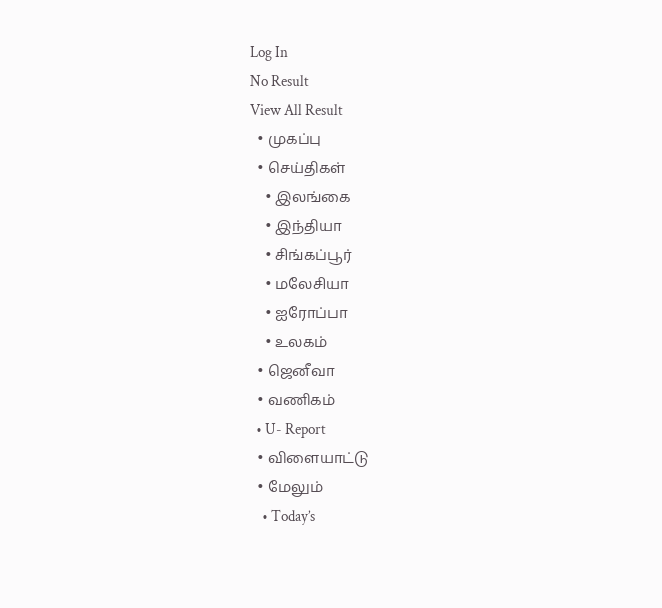Log In
No Result
View All Result
  • முகப்பு
  • செய்திகள்
    • இலங்கை
    • இந்தியா
    • சிங்கப்பூர்
    • மலேசியா
    • ஐரோப்பா
    • உலகம்
  • ஜெனீவா
  • வணிகம்
  • U- Report
  • விளையாட்டு
  • மேலும்
    • Today’s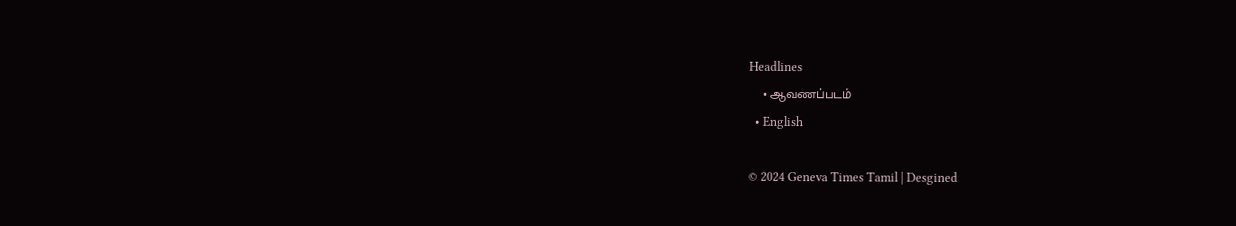Headlines
    • ஆவணப்படம்
  • English

© 2024 Geneva Times Tamil | Desgined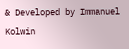& Developed by Immanuel Kolwin